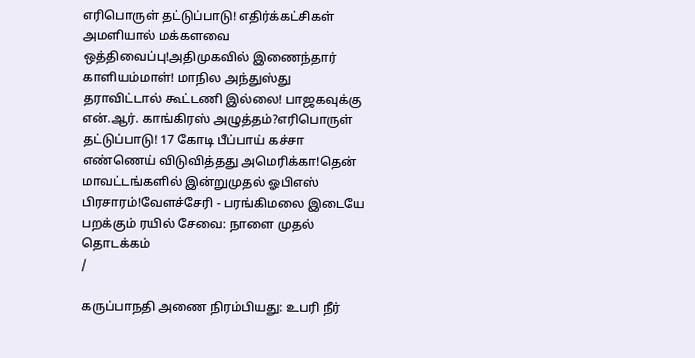எரிபொருள் தட்டுப்பாடு! எதிர்க்கட்சிகள் அமளியால் மக்களவை ஒத்திவைப்பு!அதிமுகவில் இணைந்தார் காளியம்மாள்! மாநில அந்துஸ்து தராவிட்டால் கூட்டணி இல்லை! பாஜகவுக்கு என்.ஆர். காங்கிரஸ் அழுத்தம்?எரிபொருள் தட்டுப்பாடு! 17 கோடி பீப்பாய் கச்சா எண்ணெய் விடுவித்தது அமெரிக்கா!தென் மாவட்டங்களில் இன்றுமுதல் ஓபிஎஸ் பிரசாரம்!வேளச்சேரி - பரங்கிமலை இடையே பறக்கும் ரயில் சேவை: நாளை முதல் தொடக்கம்
/

கருப்பாநதி அணை நிரம்பியது: உபரி நீர்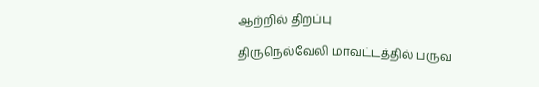ஆற்றில் திறப்பு

திருநெல்வேலி மாவட்டத்தில் பருவ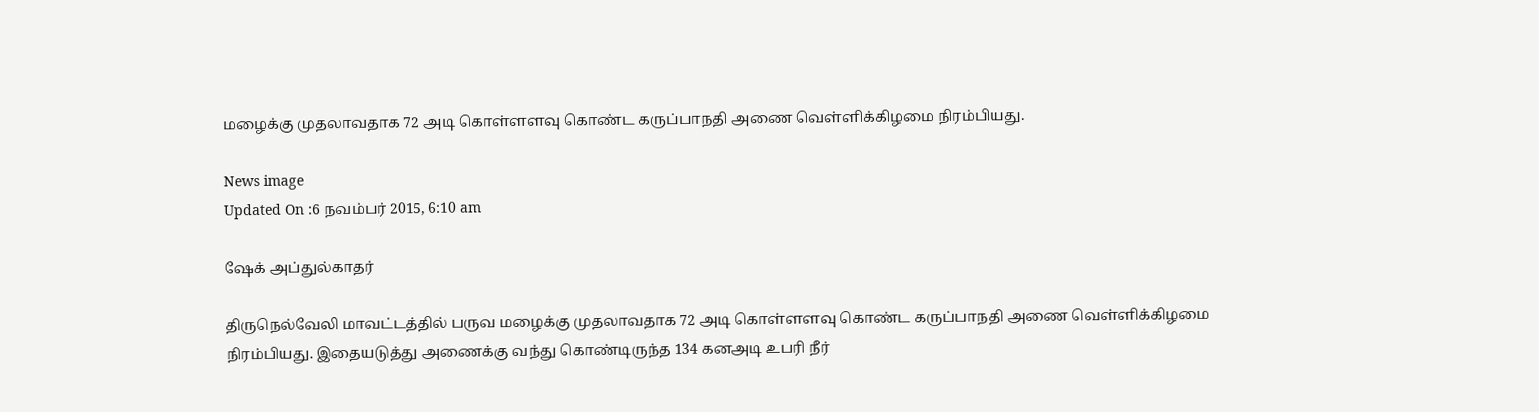மழைக்கு முதலாவதாக 72 அடி கொள்ளளவு கொண்ட கருப்பாநதி அணை வெள்ளிக்கிழமை நிரம்பியது.

News image
Updated On :6 நவம்பர் 2015, 6:10 am

ஷேக் அப்துல்காதர்

திருநெல்வேலி மாவட்டத்தில் பருவ மழைக்கு முதலாவதாக 72 அடி கொள்ளளவு கொண்ட கருப்பாநதி அணை வெள்ளிக்கிழமை நிரம்பியது. இதையடுத்து அணைக்கு வந்து கொண்டிருந்த 134 கனஅடி உபரி நீர்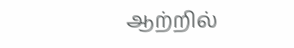ஆற்றில்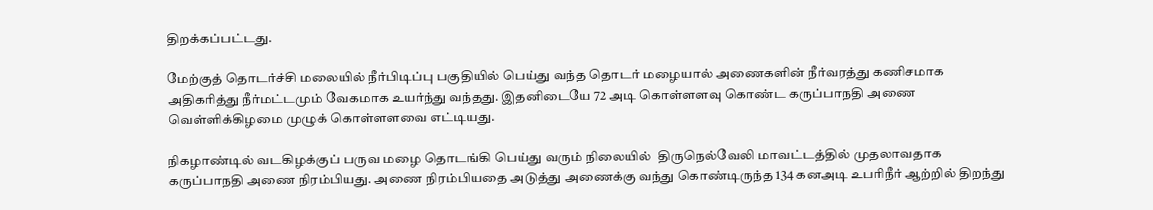திறக்கப்பட்டது.

மேற்குத் தொடர்ச்சி மலையில் நீர்பிடிப்பு பகுதியில் பெய்து வந்த தொடர் மழையால் அணைகளின் நீர்வரத்து கணிசமாக அதிகரித்து நீர்மட்டமும் வேகமாக உயர்ந்து வந்தது. இதனிடையே 72 அடி கொள்ளளவு கொண்ட கருப்பாநதி அணை வெள்ளிக்கிழமை முழுக் கொள்ளளவை எட்டியது.

நிகழாண்டில் வடகிழக்குப் பருவ மழை தொடங்கி பெய்து வரும் நிலையில்  திருநெல்வேலி மாவட்டத்தில் முதலாவதாக கருப்பாநதி அணை நிரம்பியது. அணை நிரம்பியதை அடுத்து அணைக்கு வந்து கொண்டிருந்த 134 கனஅடி உபரிநீர் ஆற்றில் திறந்து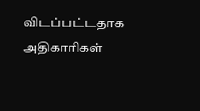விடப்பட்டதாக அதிகாரிகள்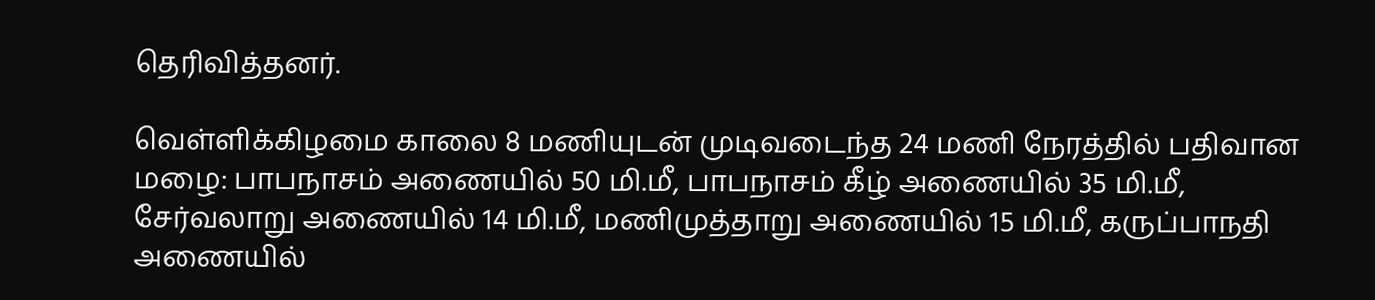தெரிவித்தனர்.

வெள்ளிக்கிழமை காலை 8 மணியுடன் முடிவடைந்த 24 மணி நேரத்தில் பதிவான மழை: பாபநாசம் அணையில் 50 மி.மீ, பாபநாசம் கீழ் அணையில் 35 மி.மீ, சேர்வலாறு அணையில் 14 மி.மீ, மணிமுத்தாறு அணையில் 15 மி.மீ, கருப்பாநதி அணையில்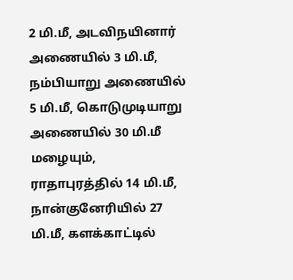2 மி.மீ, அடவிநயினார் அணையில் 3 மி.மீ, நம்பியாறு அணையில் 5 மி.மீ, கொடுமுடியாறு அணையில் 30 மி.மீ மழையும், ராதாபுரத்தில் 14 மி.மீ, நான்குனேரியில் 27 மி.மீ, களக்காட்டில்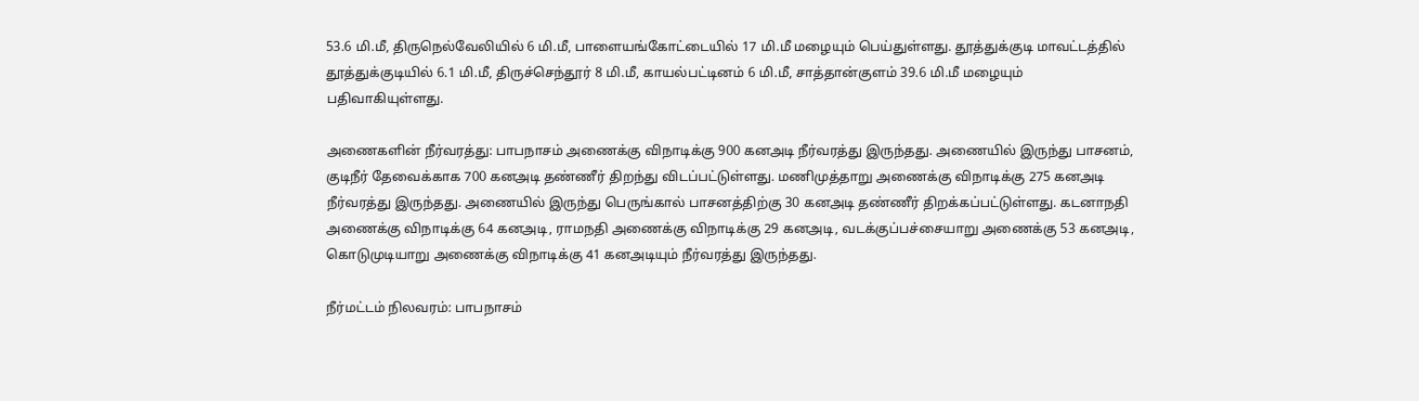53.6 மி.மீ, திருநெல்வேலியில் 6 மி.மீ, பாளையங்கோட்டையில் 17 மி.மீ மழையும் பெய்துள்ளது. தூத்துக்குடி மாவட்டத்தில் தூத்துக்குடியில் 6.1 மி.மீ, திருச்செந்தூர் 8 மி.மீ, காயல்பட்டினம் 6 மி.மீ, சாத்தான்குளம் 39.6 மி.மீ மழையும் பதிவாகியுள்ளது.

அணைகளின் நீர்வரத்து: பாபநாசம் அணைக்கு விநாடிக்கு 900 கனஅடி நீர்வரத்து இருந்தது. அணையில் இருந்து பாசனம், குடிநீர் தேவைக்காக 700 கனஅடி தண்ணீர் திறந்து விடப்பட்டுள்ளது. மணிமுத்தாறு அணைக்கு விநாடிக்கு 275 கனஅடி நீர்வரத்து இருந்தது. அணையில் இருந்து பெருங்கால் பாசனத்திற்கு 30 கனஅடி தண்ணீர் திறக்கப்பட்டுள்ளது. கடனாநதி அணைக்கு விநாடிக்கு 64 கனஅடி, ராமநதி அணைக்கு விநாடிக்கு 29 கனஅடி, வடக்குப்பச்சையாறு அணைக்கு 53 கனஅடி, கொடுமுடியாறு அணைக்கு விநாடிக்கு 41 கனஅடியும் நீர்வரத்து இருந்தது.

நீர்மட்டம் நிலவரம்: பாபநாசம்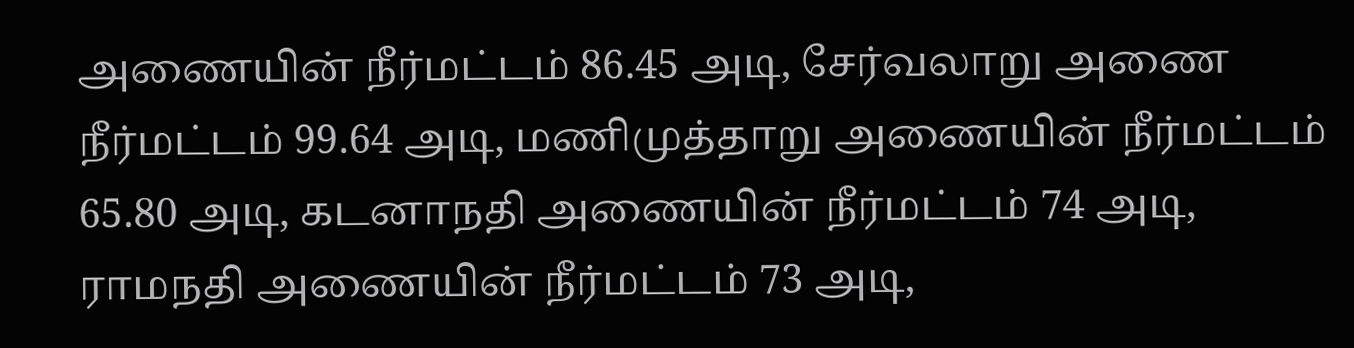அணையின் நீர்மட்டம் 86.45 அடி, சேர்வலாறு அணை நீர்மட்டம் 99.64 அடி, மணிமுத்தாறு அணையின் நீர்மட்டம் 65.80 அடி, கடனாநதி அணையின் நீர்மட்டம் 74 அடி, ராமநதி அணையின் நீர்மட்டம் 73 அடி,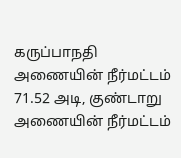கருப்பாநதி அணையின் நீர்மட்டம் 71.52 அடி, குண்டாறு அணையின் நீர்மட்டம்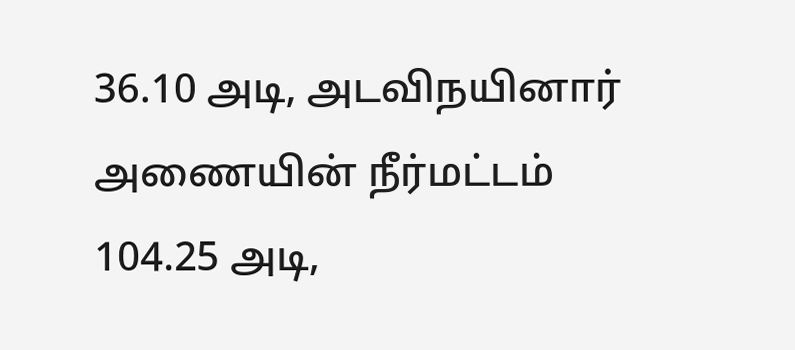36.10 அடி, அடவிநயினார் அணையின் நீர்மட்டம் 104.25 அடி,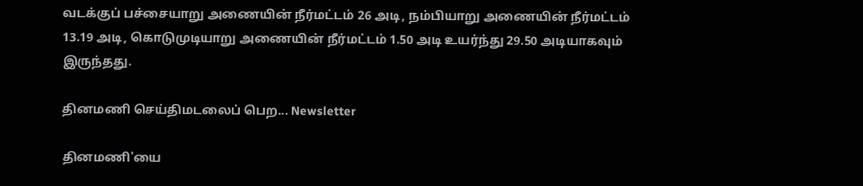வடக்குப் பச்சையாறு அணையின் நீர்மட்டம் 26 அடி, நம்பியாறு அணையின் நீர்மட்டம் 13.19 அடி, கொடுமுடியாறு அணையின் நீர்மட்டம் 1.50 அடி உயர்ந்து 29.50 அடியாகவும் இருந்தது.

தினமணி செய்திமடலைப் பெற... Newsletter

தினமணி'யை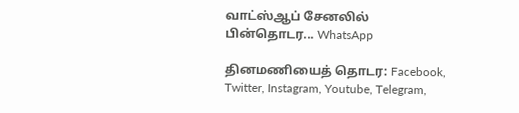வாட்ஸ்ஆப் சேனலில் பின்தொடர... WhatsApp

தினமணியைத் தொடர: Facebook, Twitter, Instagram, Youtube, Telegram,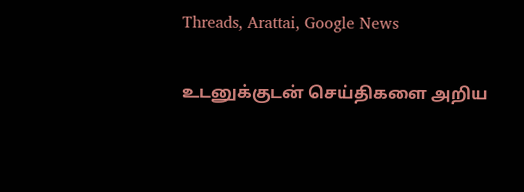Threads, Arattai, Google News

உடனுக்குடன் செய்திகளை அறிய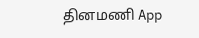தினமணி App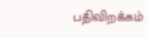பதிவிறக்கம்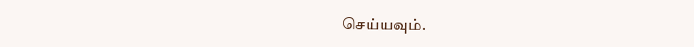செய்யவும்.